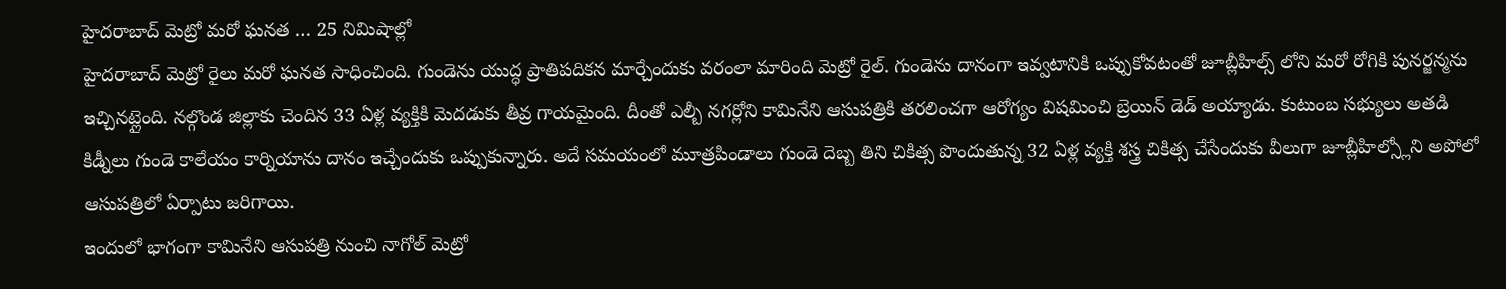హైదరాబాద్ మెట్రో మరో ఘనత … 25 నిమిషాల్లో
హైదరాబాద్ మెట్రో రైలు మరో ఘనత సాధించింది. గుండెను యుద్ధ ప్రాతిపదికన మార్చేందుకు వరంలా మారింది మెట్రో రైల్. గుండెను దానంగా ఇవ్వటానికి ఒప్పుకోవటంతో జూబ్లీహిల్స్ లోని మరో రోగికి పునర్జన్మను ఇచ్చినట్లైంది. నల్గొండ జిల్లాకు చెందిన 33 ఏళ్ల వ్యక్తికి మెదడుకు తీవ్ర గాయమైంది. దీంతో ఎల్బీ నగర్లోని కామినేని ఆసుపత్రికి తరలించగా ఆరోగ్యం విషమించి బ్రెయిన్ డెడ్ అయ్యాడు. కుటుంబ సభ్యులు అతడి కిడ్నీలు గుండె కాలేయం కార్నియాను దానం ఇచ్చేందుకు ఒప్పుకున్నారు. అదే సమయంలో మూత్రపిండాలు గుండె దెబ్బ తిని చికిత్స పొందుతున్న 32 ఏళ్ల వ్యక్తి శస్త్ర చికిత్స చేసేందుకు వీలుగా జూబ్లీహిల్స్లోని అపోలో ఆసుపత్రిలో ఏర్పాటు జరిగాయి.
ఇందులో భాగంగా కామినేని ఆసుపత్రి నుంచి నాగోల్ మెట్రో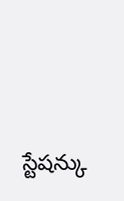స్టేషన్కు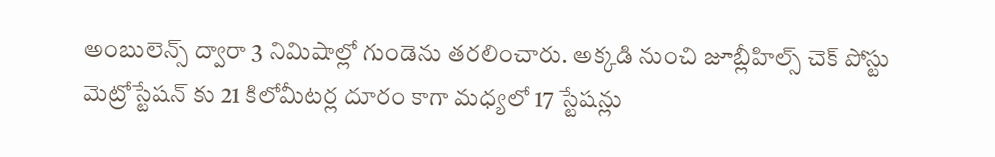అంబులెన్స్ ద్వారా 3 నిమిషాల్లో గుండెను తరలించారు. అక్కడి నుంచి జూబ్లీహిల్స్ చెక్ పోస్టు మెట్రోస్టేషన్ కు 21 కిలోమీటర్ల దూరం కాగా మధ్యలో 17 స్టేషన్లు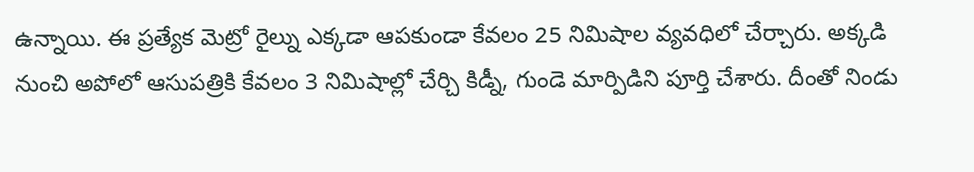ఉన్నాయి. ఈ ప్రత్యేక మెట్రో రైల్ను ఎక్కడా ఆపకుండా కేవలం 25 నిమిషాల వ్యవధిలో చేర్చారు. అక్కడి నుంచి అపోలో ఆసుపత్రికి కేవలం 3 నిమిషాల్లో చేర్చి కిడ్నీ, గుండె మార్పిడిని పూర్తి చేశారు. దీంతో నిండు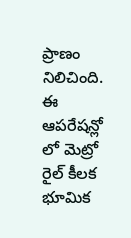ప్రాణం నిలిచింది. ఈ ఆపరేషన్లో లో మెట్రో రైల్ కీలక భూమిక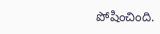పోషించింది.